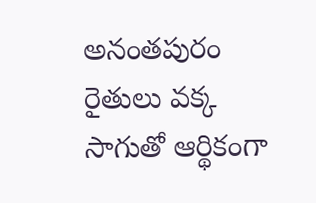అనంతపురం రైతులు వక్క సాగుతో ఆర్థికంగా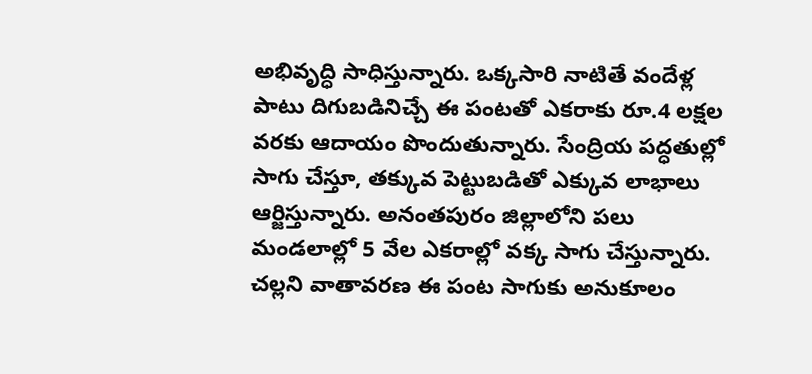అభివృద్ధి సాధిస్తున్నారు. ఒక్కసారి నాటితే వందేళ్ల పాటు దిగుబడినిచ్చే ఈ పంటతో ఎకరాకు రూ.4 లక్షల వరకు ఆదాయం పొందుతున్నారు. సేంద్రియ పద్ధతుల్లో సాగు చేస్తూ, తక్కువ పెట్టుబడితో ఎక్కువ లాభాలు ఆర్జిస్తున్నారు. అనంతపురం జిల్లాలోని పలు మండలాల్లో 5 వేల ఎకరాల్లో వక్క సాగు చేస్తున్నారు. చల్లని వాతావరణ ఈ పంట సాగుకు అనుకూలం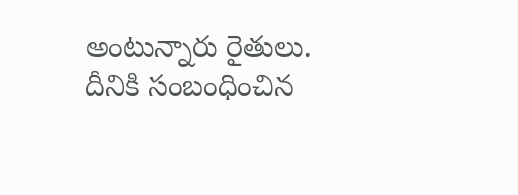అంటున్నారు రైతులు. దీనికి సంబంధించిన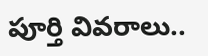పూర్తి వివరాలు..